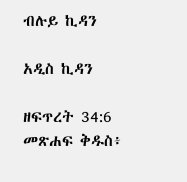ብሉይ ኪዳን

አዲስ ኪዳን

ዘፍጥረት 34:6 መጽሐፍ ቅዱስ፥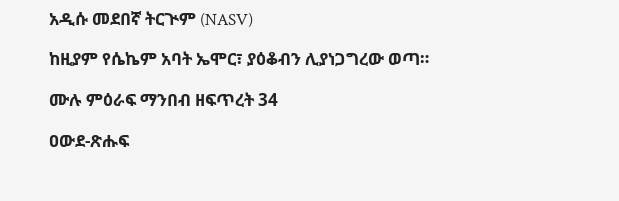አዲሱ መደበኛ ትርጒም (NASV)

ከዚያም የሴኬም አባት ኤሞር፣ ያዕቆብን ሊያነጋግረው ወጣ።

ሙሉ ምዕራፍ ማንበብ ዘፍጥረት 34

ዐውደ-ጽሑፍ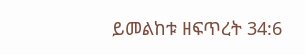ይመልከቱ ዘፍጥረት 34:6